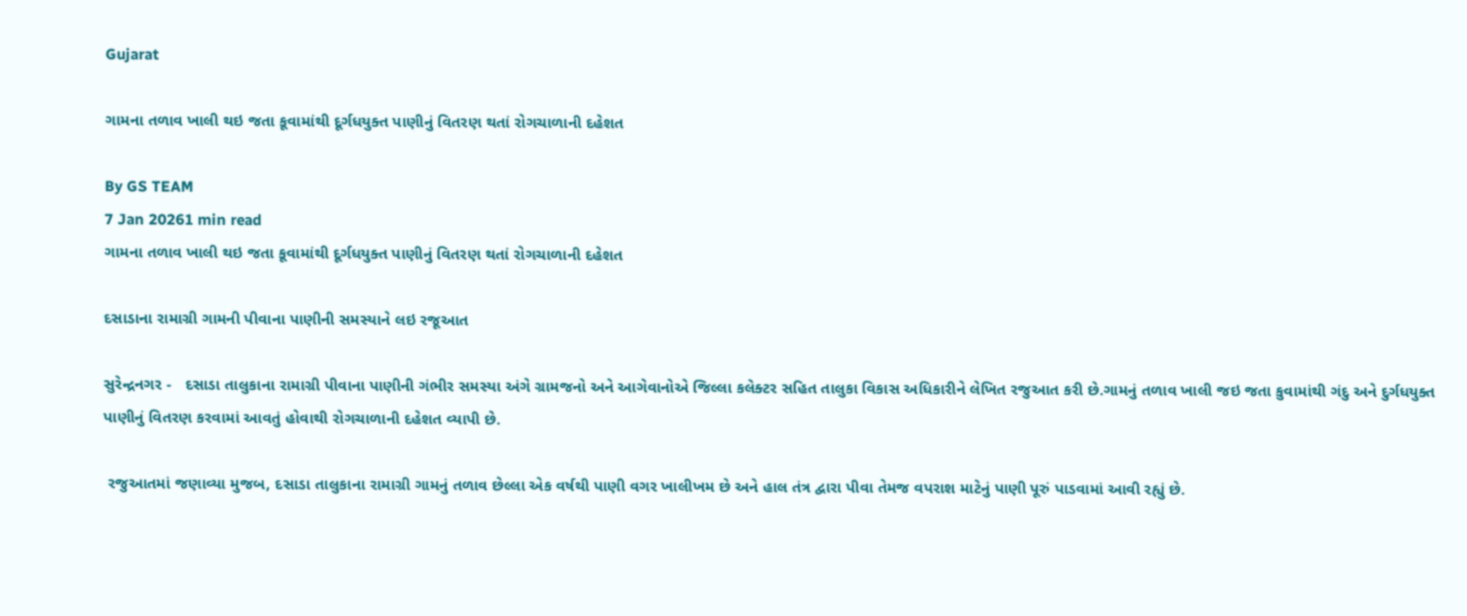Gujarat

ગામના તળાવ ખાલી થઇ જતા કૂવામાંથી દૂર્ગધયુક્ત પાણીનું વિતરણ થતાં રોગચાળાની દહેશત

By GS TEAM
7 Jan 20261 min read
ગામના તળાવ ખાલી થઇ જતા કૂવામાંથી દૂર્ગધયુક્ત પાણીનું વિતરણ થતાં રોગચાળાની દહેશત

દસાડાના રામાગ્રી ગામની પીવાના પાણીની સમસ્યાને લઇ રજૂઆત

સુરેન્દ્રનગર -   દસાડા તાલુકાના રામાગ્રી પીવાના પાણીની ગંભીર સમસ્યા અંગે ગ્રામજનો અને આગેવાનોએ જિલ્લા કલેક્ટર સહિત તાલુકા વિકાસ અધિકારીને લેખિત રજુઆત કરી છે.ગામનું તળાવ ખાલી જઇ જતા કુવામાંથી ગંદુ અને દુર્ગધયુક્ત પાણીનું વિતરણ કરવામાં આવતું હોવાથી રોગચાળાની દહેશત વ્યાપી છે.

 રજુઆતમાં જણાવ્યા મુજબ, દસાડા તાલુકાના રામાગ્રી ગામનું તળાવ છેલ્લા એક વર્ષથી પાણી વગર ખાલીખમ છે અને હાલ તંત્ર દ્વારા પીવા તેમજ વપરાશ માટેનું પાણી પૂરું પાડવામાં આવી રહ્યું છે.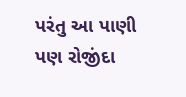પરંતુ આ પાણી પણ રોજીંદા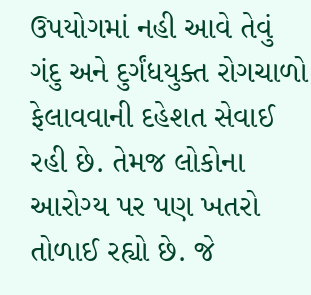ઉપયોગમાં નહી આવે તેવું ગંદુ અને દુર્ગંધયુક્ત રોગચાળો ફેલાવવાની દહેશત સેવાઈ રહી છે. તેમજ લોકોના આરોગ્ય પર પણ ખતરો તોળાઈ રહ્યો છે. જે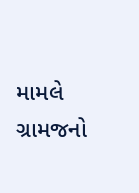મામલે ગ્રામજનો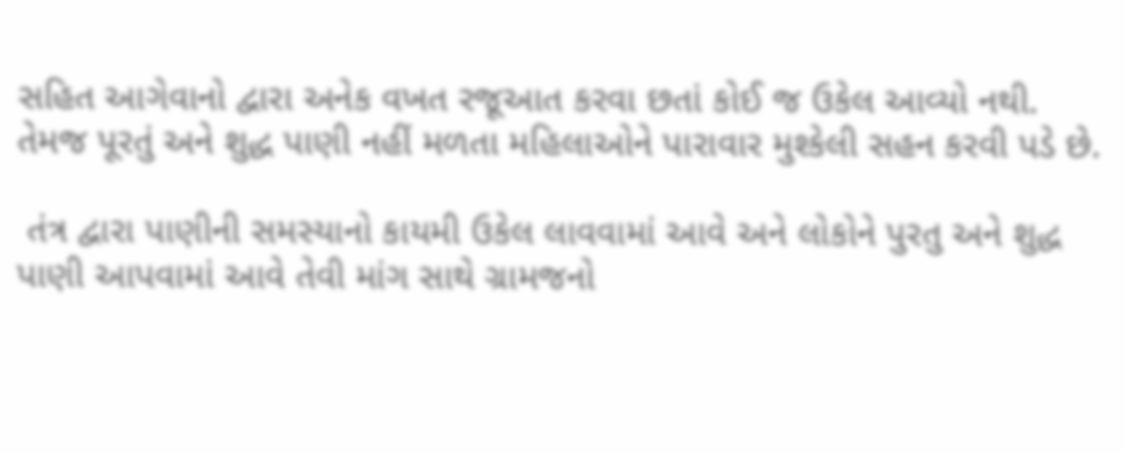સહિત આગેવાનો દ્વારા અનેક વખત રજૂઆત કરવા છતાં કોઈ જ ઉકેલ આવ્યો નથી. તેમજ પૂરતું અને શુદ્ધ પાણી નહીં મળતા મહિલાઓને પારાવાર મુશ્કેલી સહન કરવી પડે છે.

 તંત્ર દ્વારા પાણીની સમસ્યાનો કાયમી ઉકેલ લાવવામાં આવે અને લોકોને પુરતુ અને શુદ્ધ પાણી આપવામાં આવે તેવી માંગ સાથે ગ્રામજનો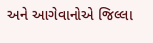અને આગેવાનોએ જિલ્લા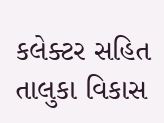કલેક્ટર સહિત તાલુકા વિકાસ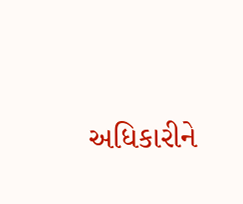અધિકારીને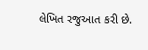લેખિત રજુઆત કરી છે.